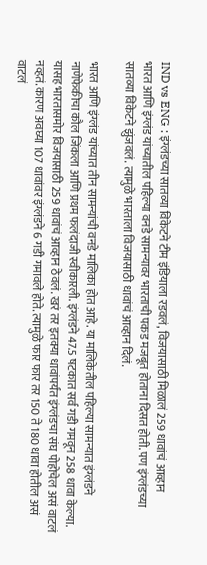IND vs ENG : इंग्लंडच्या सातव्या विकेटने टीम इंडियाला रडवलं, विजयासाठी मिळालं 259 धावांचं आव्हान
भारत आणि इंग्लंड यांच्यातील पहिल्या वनडे सामन्यावर भारताची पकड मजबूत होताना दिसत होती. पण इंग्लंडच्या सातव्या विकेटने झुंजवलं. त्यामुळे भारताला विजयासाठी धावांचं आव्हान दिलं.

भारत आणि इंग्लंड यांच्यात तीन सामन्यांची वनडे मालिका होत आहे. या मालिकेतील पहिल्या सामन्यात इंग्लंडने नाणेफेकीचा कौल जिंकला आणि प्रथम फलंदाजी स्वीकारली. इंग्लंडने 47.5 षटकात सर्व गडी गमवून 258 धावा केल्या. यासह भारतासमोर विजयासाठी 259 धावांचं आव्हान ठेवलं. खरं तर इतक्या धावांपर्यंत इंग्लंडचा संघ पोहोचेल असं वाटलं नव्हतं. कारण अवघ्या 107 धावांवर इंग्लंडने 6 गडी गमावले होते. त्यामुळे फार फार तर 150 ते 180 धावा होतील असं वाटलं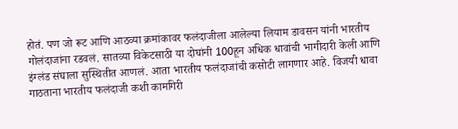होतं. पण जो रूट आणि आठव्या क्रमांकावर फलंदाजीला आलेल्या लियाम डावसन यांनी भारतीय गोलंदाजांना रडवलं. सातव्या विकेटसाठी या दोघांनी 100हून अधिक धावांची भागीदारी केली आणि इंग्लंड संघाला सुस्थितीत आणलं. आता भारतीय फलंदाजांची कसोटी लागणार आहे. विजयी धावा गाठताना भारतीय फलंदाजी कशी कामगिरी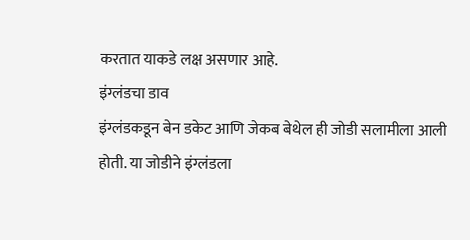करतात याकडे लक्ष असणार आहे.
इंग्लंडचा डाव
इंग्लंडकडून बेन डकेट आणि जेकब बेथेल ही जोडी सलामीला आली होती. या जोडीने इंग्लंडला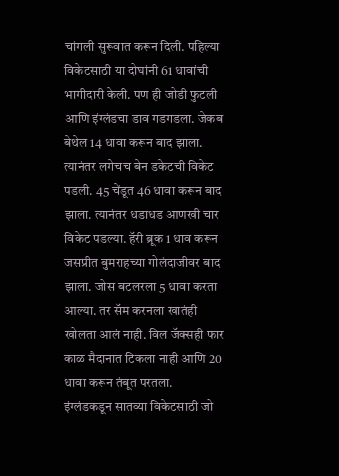चांगली सुरूवात करून दिली. पहिल्या विकेटसाठी या दोघांनी 61 धावांची भागीदारी केली. पण ही जोडी फुटली आणि इंग्लंडचा डाव गडगडला. जेकब बेथेल 14 धावा करून बाद झाला. त्यानंतर लगेचच बेन डकेटची विकेट पडली. 45 चेंडूत 46 धावा करून बाद झाला. त्यानंतर धडाधड आणखी चार विकेट पडल्या. हॅरी ब्रूक 1 धाव करून जसप्रीत बुमराहच्या गोलंदाजीवर बाद झाला. जोस बटलरला 5 धावा करता आल्या. तर सॅम करनला खातंही खोलता आलं नाही. विल जॅक्सही फार काळ मैदानात टिकला नाही आणि 20 धावा करून तंबूत परतला.
इंग्लंडकडून सातव्या विकेटसाठी जो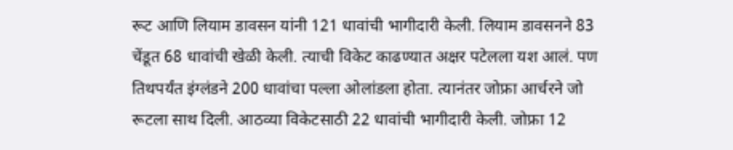रूट आणि लियाम डावसन यांनी 121 धावांची भागीदारी केली. लियाम डावसनने 83 चेंडूत 68 धावांची खेळी केली. त्याची विकेट काढण्यात अक्षर पटेलला यश आलं. पण तिथपर्यंत इंग्लंडने 200 धावांचा पल्ला ओलांडला होता. त्यानंतर जोफ्रा आर्चरने जो रूटला साथ दिली. आठव्या विकेटसाठी 22 धावांची भागीदारी केली. जोफ्रा 12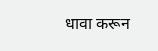धावा करून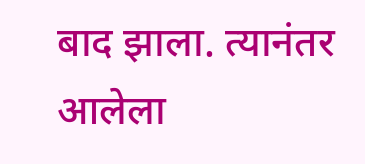बाद झाला. त्यानंतर आलेला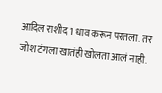आदिल राशीद 1 धाव करून परतला. तर जोश टंगला खातंही खोलता आलं नाही.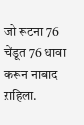जो रूटना 76 चेंडूत 76 धावा करून नाबाद ऱाहिला.